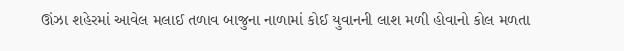ઊંઝા શહેરમાં આવેલ મલાઈ તળાવ બાજુના નાળામાં કોઈ યુવાનની લાશ મળી હોવાનો કોલ મળતા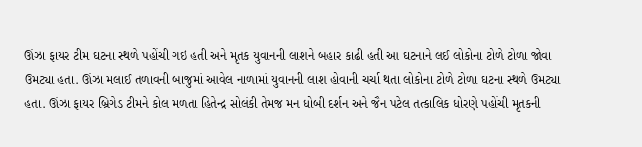ઊંઝા ફાયર ટીમ ઘટના સ્થળે પહોંચી ગઇ હતી અને મૃતક યુવાનની લાશને બહાર કાઢી હતી આ ઘટનાને લઈ લોકોના ટોળે ટોળા જોવા ઉમટ્યા હતા. ઊંઝા મલાઈ તળાવની બાજુમાં આવેલ નાળામાં યુવાનની લાશ હોવાની ચર્ચા થતા લોકોના ટોળે ટોળા ઘટના સ્થળે ઉમટ્યા હતા. ઊંઝા ફાયર બ્રિગેડ ટીમને કોલ મળતા હિતેન્દ્ર સોલંકી તેમજ મન ધોબી દર્શન અને જૈન પટેલ તત્કાલિક ધોરણે પહોંચી મૃતકની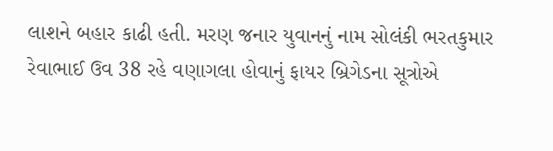લાશને બહાર કાઢી હતી. મરણ જનાર યુવાનનું નામ સોલંકી ભરતકુમાર રેવાભાઈ ઉવ 38 રહે વણાગલા હોવાનું ફાયર બ્રિગેડના સૂત્રોએ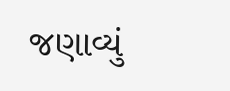જણાવ્યું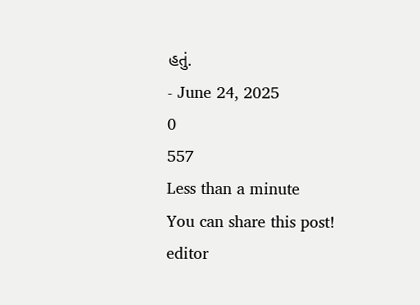હતું.
- June 24, 2025
0
557
Less than a minute
You can share this post!
editor